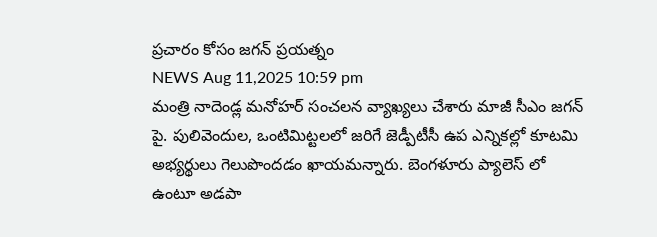ప్రచారం కోసం జగన్ ప్రయత్నం
NEWS Aug 11,2025 10:59 pm
మంత్రి నాదెండ్ల మనోహర్ సంచలన వ్యాఖ్యలు చేశారు మాజీ సీఎం జగన్ పై. పులివెందుల, ఒంటిమిట్టలలో జరిగే జెడ్పీటీసీ ఉప ఎన్నికల్లో కూటమి అభ్యర్థులు గెలుపొందడం ఖాయమన్నారు. బెంగళూరు ప్యాలెస్ లో ఉంటూ అడపా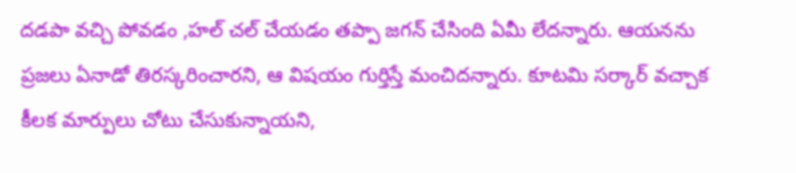దడపా వచ్చి పోవడం ,హల్ చల్ చేయడం తప్పా జగన్ చేసింది ఏమీ లేదన్నారు. ఆయనను ప్రజలు ఏనాడో తిరస్కరించారని, ఆ విషయం గుర్తిస్తే మంచిదన్నారు. కూటమి సర్కార్ వచ్చాక కీలక మార్పులు చోటు చేసుకున్నాయని,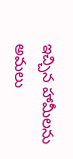ఇచ్చిన హామీలను అమలు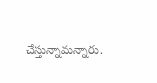చేస్తున్నామన్నారు.